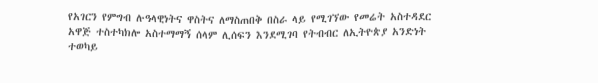የአገርን የምግብ ሉዓላዊነትና ዋስትና ለማስጠበቅ በስራ ላይ የሚገኘው የመሬት አስተዳደር አዋጅ ተስተካክሎ አስተማማኝ ሰላም ሊሰፍን እንደሚገባ የትብብር ለኢትዮጵያ አንድነት ተወካይ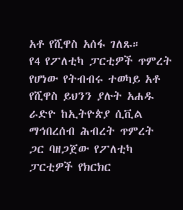አቶ የሺዋስ አሰፋ ገለጹ።
የ4 የፖለቲካ ፓርቲዎች ጥምረት የሆነው የትብብሩ ተወካይ አቶ የሺዋስ ይህንን ያሉት አሐዱ ራድዮ ከኢትዮጵያ ሲቪል ማኅበረሰብ ሕብረት ጥምረት ጋር ባዘጋጀው የፖለቲካ ፓርቲዎች የክርክር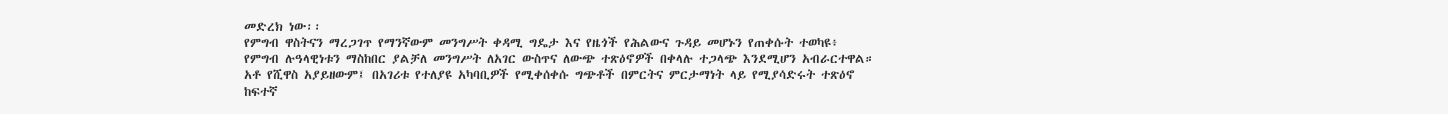መድረክ ነው፡፡
የምግብ ዋስትናን ማረጋገጥ የማንኛውም መንግሥት ቀዳሚ ግዴታ እና የዜጎች የሕልውና ጉዳይ መሆኑን የጠቀሱት ተወካዩ፥ የምግብ ሉዓላዊነቱን ማስከበር ያልቻለ መንግሥት ለአገር ውስጥና ለውጭ ተጽዕኖዎች በቀላሉ ተጋላጭ እንደሚሆን አብራርተዋል።
አቶ የሺዋስ አያይዘውም፤ በአገሪቱ የተለያዩ አካባቢዎች የሚቀሰቀሱ ግጭቶች በምርትና ምርታማነት ላይ የሚያሳድሩት ተጽዕኖ ከፍተኛ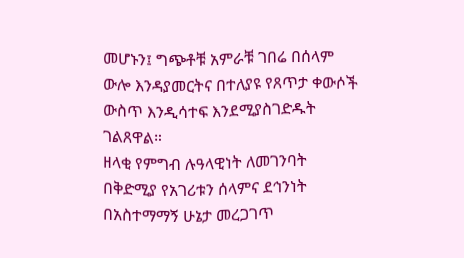መሆኑን፤ ግጭቶቹ አምራቹ ገበሬ በሰላም ውሎ እንዳያመርትና በተለያዩ የጸጥታ ቀውሶች ውስጥ እንዲሳተፍ እንደሚያስገድዱት ገልጸዋል።
ዘላቂ የምግብ ሉዓላዊነት ለመገንባት በቅድሚያ የአገሪቱን ሰላምና ደኅንነት በአስተማማኝ ሁኔታ መረጋገጥ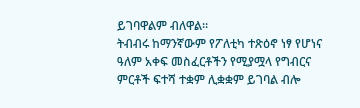ይገባዋልም ብለዋል።
ትብብሩ ከማንኛውም የፖለቲካ ተጽዕኖ ነፃ የሆነና ዓለም አቀፍ መስፈርቶችን የሚያሟላ የግብርና ምርቶች ፍተሻ ተቋም ሊቋቋም ይገባል ብሎ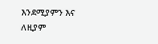እንደሚያምን እና ለዚያም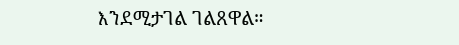እንደሚታገል ገልጸዋል።